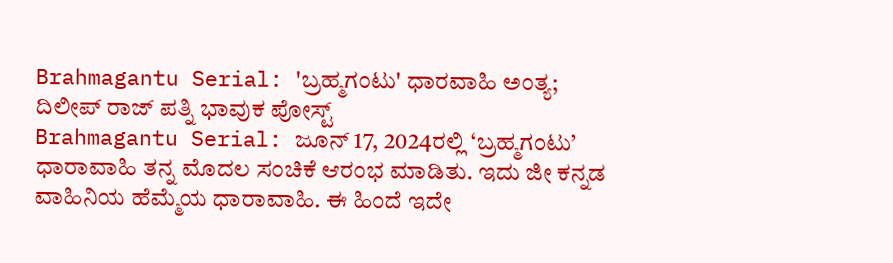Brahmagantu Serial: 'ಬ್ರಹ್ಮಗಂಟು' ಧಾರವಾಹಿ ಅಂತ್ಯ; ದಿಲೀಪ್ ರಾಜ್ ಪತ್ನಿ ಭಾವುಕ ಪೋಸ್ಟ್
Brahmagantu Serial: ಜೂನ್ 17, 2024ರಲ್ಲಿ ‘ಬ್ರಹ್ಮಗಂಟು’ ಧಾರಾವಾಹಿ ತನ್ನ ಮೊದಲ ಸಂಚಿಕೆ ಆರಂಭ ಮಾಡಿತು. ಇದು ಜೀ ಕನ್ನಡ ವಾಹಿನಿಯ ಹೆಮ್ಮೆಯ ಧಾರಾವಾಹಿ. ಈ ಹಿಂದೆ ಇದೇ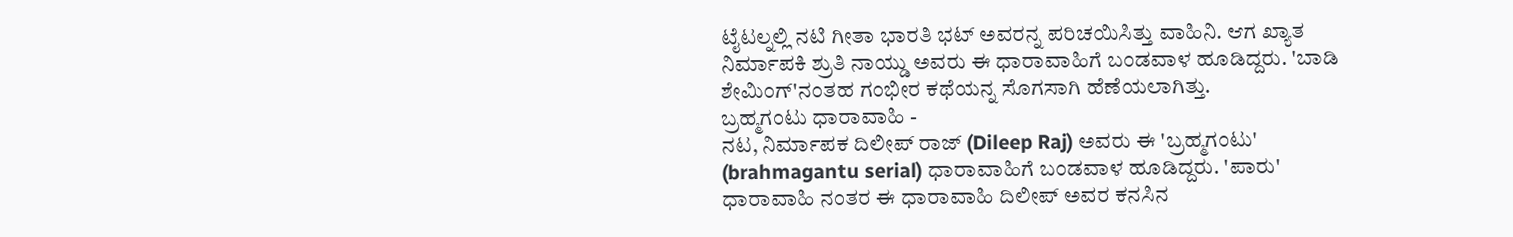ಟೈಟಲ್ನಲ್ಲಿ ನಟಿ ಗೀತಾ ಭಾರತಿ ಭಟ್ ಅವರನ್ನ ಪರಿಚಯಿಸಿತ್ತು ವಾಹಿನಿ. ಆಗ ಖ್ಯಾತ ನಿರ್ಮಾಪಕಿ ಶ್ರುತಿ ನಾಯ್ಡು ಅವರು ಈ ಧಾರಾವಾಹಿಗೆ ಬಂಡವಾಳ ಹೂಡಿದ್ದರು. 'ಬಾಡಿ ಶೇಮಿಂಗ್'ನಂತಹ ಗಂಭೀರ ಕಥೆಯನ್ನ ಸೊಗಸಾಗಿ ಹೆಣೆಯಲಾಗಿತ್ತು.
ಬ್ರಹ್ಮಗಂಟು ಧಾರಾವಾಹಿ -
ನಟ, ನಿರ್ಮಾಪಕ ದಿಲೀಪ್ ರಾಜ್ (Dileep Raj) ಅವರು ಈ 'ಬ್ರಹ್ಮಗಂಟು' (brahmagantu serial) ಧಾರಾವಾಹಿಗೆ ಬಂಡವಾಳ ಹೂಡಿದ್ದರು. 'ಪಾರು' ಧಾರಾವಾಹಿ ನಂತರ ಈ ಧಾರಾವಾಹಿ ದಿಲೀಪ್ ಅವರ ಕನಸಿನ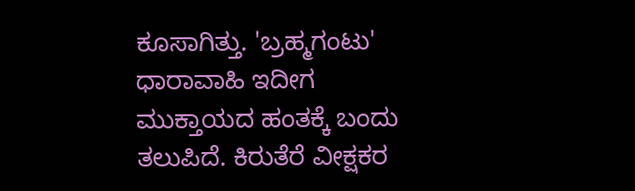ಕೂಸಾಗಿತ್ತು. 'ಬ್ರಹ್ಮಗಂಟು' ಧಾರಾವಾಹಿ ಇದೀಗ ಮುಕ್ತಾಯದ ಹಂತಕ್ಕೆ ಬಂದು ತಲುಪಿದೆ. ಕಿರುತೆರೆ ವೀಕ್ಷಕರ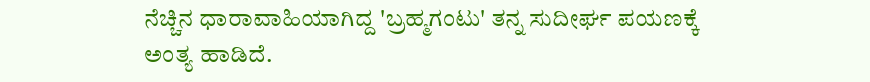ನೆಚ್ಚಿನ ಧಾರಾವಾಹಿಯಾಗಿದ್ದ 'ಬ್ರಹ್ಮಗಂಟು' ತನ್ನ ಸುದೀರ್ಘ ಪಯಣಕ್ಕೆ ಅಂತ್ಯ ಹಾಡಿದೆ.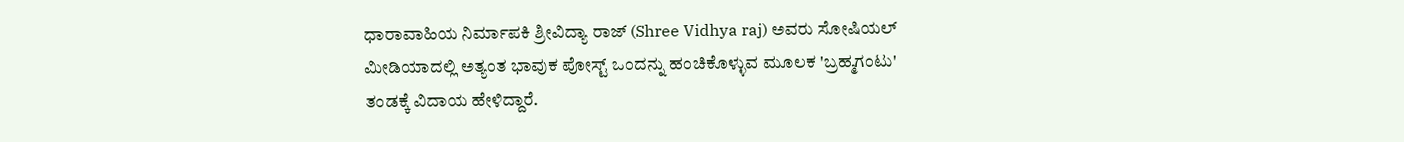ಧಾರಾವಾಹಿಯ ನಿರ್ಮಾಪಕಿ ಶ್ರೀವಿದ್ಯಾ ರಾಜ್ (Shree Vidhya raj) ಅವರು ಸೋಷಿಯಲ್ ಮೀಡಿಯಾದಲ್ಲಿ ಅತ್ಯಂತ ಭಾವುಕ ಪೋಸ್ಟ್ ಒಂದನ್ನು ಹಂಚಿಕೊಳ್ಳುವ ಮೂಲಕ 'ಬ್ರಹ್ಮಗಂಟು' ತಂಡಕ್ಕೆ ವಿದಾಯ ಹೇಳಿದ್ದಾರೆ.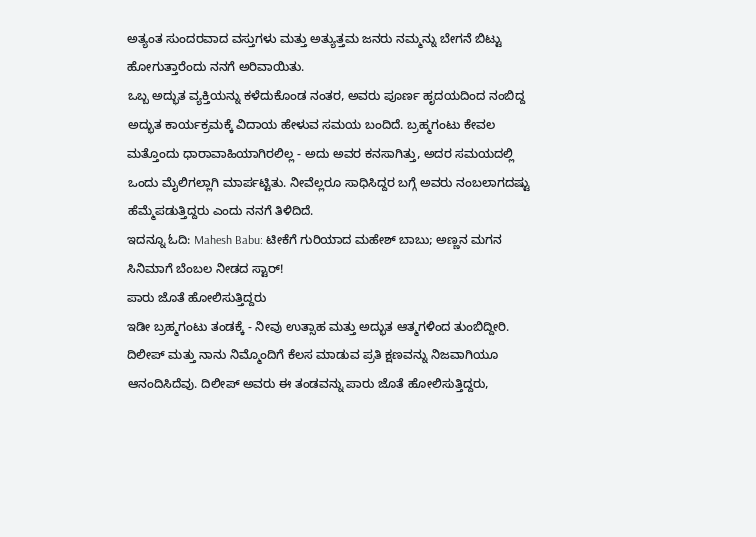ಅತ್ಯಂತ ಸುಂದರವಾದ ವಸ್ತುಗಳು ಮತ್ತು ಅತ್ಯುತ್ತಮ ಜನರು ನಮ್ಮನ್ನು ಬೇಗನೆ ಬಿಟ್ಟು ಹೋಗುತ್ತಾರೆಂದು ನನಗೆ ಅರಿವಾಯಿತು.
ಒಬ್ಬ ಅದ್ಭುತ ವ್ಯಕ್ತಿಯನ್ನು ಕಳೆದುಕೊಂಡ ನಂತರ, ಅವರು ಪೂರ್ಣ ಹೃದಯದಿಂದ ನಂಬಿದ್ದ ಅದ್ಭುತ ಕಾರ್ಯಕ್ರಮಕ್ಕೆ ವಿದಾಯ ಹೇಳುವ ಸಮಯ ಬಂದಿದೆ. ಬ್ರಹ್ಮಗಂಟು ಕೇವಲ ಮತ್ತೊಂದು ಧಾರಾವಾಹಿಯಾಗಿರಲಿಲ್ಲ - ಅದು ಅವರ ಕನಸಾಗಿತ್ತು, ಅದರ ಸಮಯದಲ್ಲಿ ಒಂದು ಮೈಲಿಗಲ್ಲಾಗಿ ಮಾರ್ಪಟ್ಟಿತು. ನೀವೆಲ್ಲರೂ ಸಾಧಿಸಿದ್ದರ ಬಗ್ಗೆ ಅವರು ನಂಬಲಾಗದಷ್ಟು ಹೆಮ್ಮೆಪಡುತ್ತಿದ್ದರು ಎಂದು ನನಗೆ ತಿಳಿದಿದೆ.
ಇದನ್ನೂ ಓದಿ: Mahesh Babu: ಟೀಕೆಗೆ ಗುರಿಯಾದ ಮಹೇಶ್ ಬಾಬು; ಅಣ್ಣನ ಮಗನ ಸಿನಿಮಾಗೆ ಬೆಂಬಲ ನೀಡದ ಸ್ಟಾರ್!
ಪಾರು ಜೊತೆ ಹೋಲಿಸುತ್ತಿದ್ದರು
ಇಡೀ ಬ್ರಹ್ಮಗಂಟು ತಂಡಕ್ಕೆ - ನೀವು ಉತ್ಸಾಹ ಮತ್ತು ಅದ್ಭುತ ಆತ್ಮಗಳಿಂದ ತುಂಬಿದ್ದೀರಿ. ದಿಲೀಪ್ ಮತ್ತು ನಾನು ನಿಮ್ಮೊಂದಿಗೆ ಕೆಲಸ ಮಾಡುವ ಪ್ರತಿ ಕ್ಷಣವನ್ನು ನಿಜವಾಗಿಯೂ ಆನಂದಿಸಿದೆವು. ದಿಲೀಪ್ ಅವರು ಈ ತಂಡವನ್ನು ಪಾರು ಜೊತೆ ಹೋಲಿಸುತ್ತಿದ್ದರು,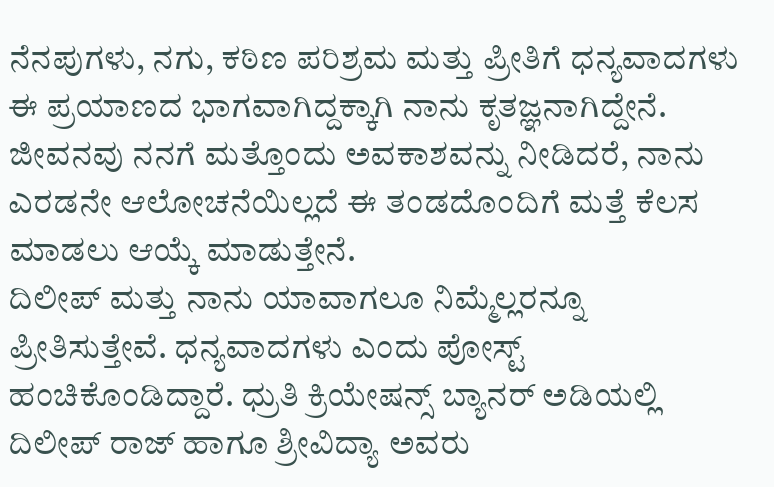ನೆನಪುಗಳು, ನಗು, ಕಠಿಣ ಪರಿಶ್ರಮ ಮತ್ತು ಪ್ರೀತಿಗೆ ಧನ್ಯವಾದಗಳು ಈ ಪ್ರಯಾಣದ ಭಾಗವಾಗಿದ್ದಕ್ಕಾಗಿ ನಾನು ಕೃತಜ್ಞನಾಗಿದ್ದೇನೆ. ಜೀವನವು ನನಗೆ ಮತ್ತೊಂದು ಅವಕಾಶವನ್ನು ನೀಡಿದರೆ, ನಾನು ಎರಡನೇ ಆಲೋಚನೆಯಿಲ್ಲದೆ ಈ ತಂಡದೊಂದಿಗೆ ಮತ್ತೆ ಕೆಲಸ ಮಾಡಲು ಆಯ್ಕೆ ಮಾಡುತ್ತೇನೆ.
ದಿಲೀಪ್ ಮತ್ತು ನಾನು ಯಾವಾಗಲೂ ನಿಮ್ಮೆಲ್ಲರನ್ನೂ ಪ್ರೀತಿಸುತ್ತೇವೆ. ಧನ್ಯವಾದಗಳು ಎಂದು ಪೋಸ್ಟ್ ಹಂಚಿಕೊಂಡಿದ್ದಾರೆ. ಧ್ರುತಿ ಕ್ರಿಯೇಷನ್ಸ್ ಬ್ಯಾನರ್ ಅಡಿಯಲ್ಲಿ ದಿಲೀಪ್ ರಾಜ್ ಹಾಗೂ ಶ್ರೀವಿದ್ಯಾ ಅವರು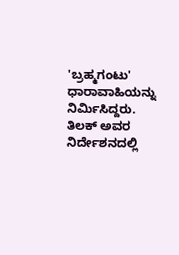'ಬ್ರಹ್ಮಗಂಟು' ಧಾರಾವಾಹಿಯನ್ನು ನಿರ್ಮಿಸಿದ್ದರು. ತಿಲಕ್ ಅವರ ನಿರ್ದೇಶನದಲ್ಲಿ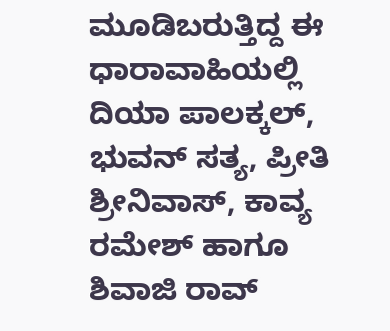ಮೂಡಿಬರುತ್ತಿದ್ದ ಈ ಧಾರಾವಾಹಿಯಲ್ಲಿ ದಿಯಾ ಪಾಲಕ್ಕಲ್, ಭುವನ್ ಸತ್ಯ, ಪ್ರೀತಿ ಶ್ರೀನಿವಾಸ್, ಕಾವ್ಯ ರಮೇಶ್ ಹಾಗೂ ಶಿವಾಜಿ ರಾವ್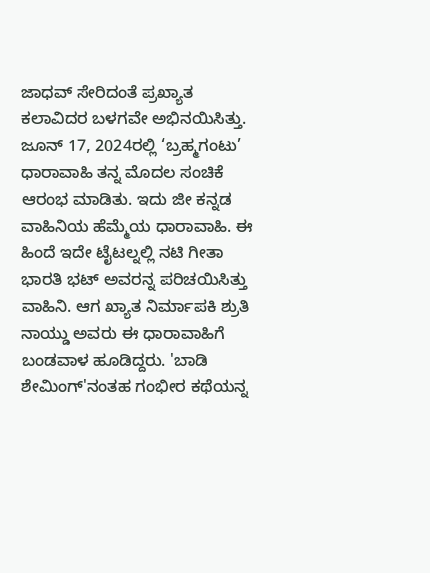ಜಾಧವ್ ಸೇರಿದಂತೆ ಪ್ರಖ್ಯಾತ ಕಲಾವಿದರ ಬಳಗವೇ ಅಭಿನಯಿಸಿತ್ತು.
ಜೂನ್ 17, 2024ರಲ್ಲಿ ‘ಬ್ರಹ್ಮಗಂಟು’ ಧಾರಾವಾಹಿ ತನ್ನ ಮೊದಲ ಸಂಚಿಕೆ ಆರಂಭ ಮಾಡಿತು. ಇದು ಜೀ ಕನ್ನಡ ವಾಹಿನಿಯ ಹೆಮ್ಮೆಯ ಧಾರಾವಾಹಿ. ಈ ಹಿಂದೆ ಇದೇ ಟೈಟಲ್ನಲ್ಲಿ ನಟಿ ಗೀತಾ ಭಾರತಿ ಭಟ್ ಅವರನ್ನ ಪರಿಚಯಿಸಿತ್ತು ವಾಹಿನಿ. ಆಗ ಖ್ಯಾತ ನಿರ್ಮಾಪಕಿ ಶ್ರುತಿ ನಾಯ್ಡು ಅವರು ಈ ಧಾರಾವಾಹಿಗೆ ಬಂಡವಾಳ ಹೂಡಿದ್ದರು. 'ಬಾಡಿ ಶೇಮಿಂಗ್'ನಂತಹ ಗಂಭೀರ ಕಥೆಯನ್ನ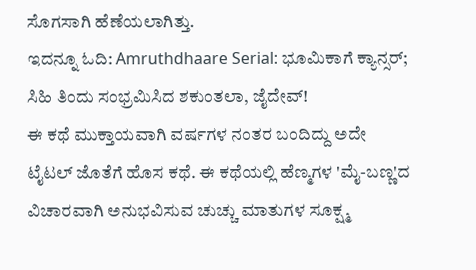ಸೊಗಸಾಗಿ ಹೆಣೆಯಲಾಗಿತ್ತು.
ಇದನ್ನೂ ಓದಿ: Amruthdhaare Serial: ಭೂಮಿಕಾಗೆ ಕ್ಯಾನ್ಸರ್; ಸಿಹಿ ತಿಂದು ಸಂಭ್ರಮಿಸಿದ ಶಕುಂತಲಾ, ಜೈದೇವ್!
ಈ ಕಥೆ ಮುಕ್ತಾಯವಾಗಿ ವರ್ಷಗಳ ನಂತರ ಬಂದಿದ್ದು ಅದೇ ಟೈಟಲ್ ಜೊತೆಗೆ ಹೊಸ ಕಥೆ. ಈ ಕಥೆಯಲ್ಲಿ ಹೆಣ್ಮಗಳ 'ಮೈ-ಬಣ್ಣ'ದ ವಿಚಾರವಾಗಿ ಅನುಭವಿಸುವ ಚುಚ್ಚು ಮಾತುಗಳ ಸೂಕ್ಷ್ಮ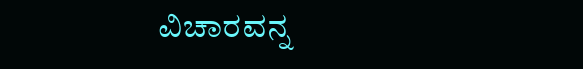ವಿಚಾರವನ್ನ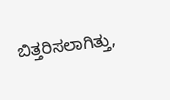ಬಿತ್ತರಿಸಲಾಗಿತ್ತು,